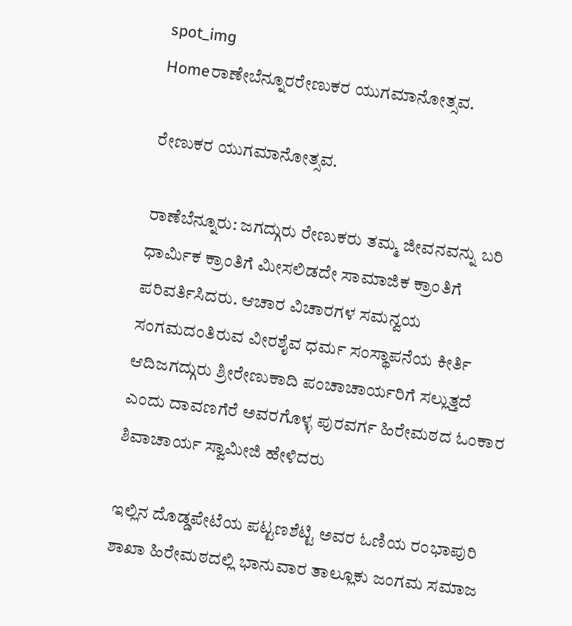spot_img
Homeರಾಣೇಬೆನ್ನೂರರೇಣುಕರ ಯುಗಮಾನೋತ್ಸವ.

ರೇಣುಕರ ಯುಗಮಾನೋತ್ಸವ.

ರಾಣೆಬೆನ್ನೂರು: ಜಗದ್ಗುರು ರೇಣುಕರು ತಮ್ಮ ಜೀವನವನ್ನು ಬರಿ ಧಾರ್ಮಿಕ ಕ್ರಾಂತಿಗೆ ಮೀಸಲಿಡದೇ ಸಾಮಾಜಿಕ ಕ್ರಾಂತಿಗೆ ಪರಿವರ್ತಿಸಿದರು. ಆಚಾರ ವಿಚಾರಗಳ ಸಮನ್ವಯ ಸಂಗಮದಂತಿರುವ ವೀರಶೈವ ಧರ್ಮ ಸಂಸ್ಥಾಪನೆಯ ಕೀರ್ತಿ ಆದಿಜಗದ್ಗುರು ಶ್ರೀರೇಣುಕಾದಿ ಪಂಚಾಚಾರ್ಯರಿಗೆ ಸಲ್ಲುತ್ತದೆ ಎಂದು ದಾವಣಗೆರೆ ಅವರಗೊಳ್ಳ ಪುರವರ್ಗ ಹಿರೇಮಠದ ಓಂಕಾರ ಶಿವಾಚಾರ್ಯ ಸ್ವಾಮೀಜಿ ಹೇಳಿದರು

ಇಲ್ಲಿನ ದೊಡ್ಡಪೇಟೆಯ ಪಟ್ಟಣಶೆಟ್ಟಿ ಅವರ ಓಣಿಯ ರಂಭಾಪುರಿ ಶಾಖಾ ಹಿರೇಮಠದಲ್ಲಿ ಭಾನುವಾರ ತಾಲ್ಲೂಕು ಜಂಗಮ ಸಮಾಜ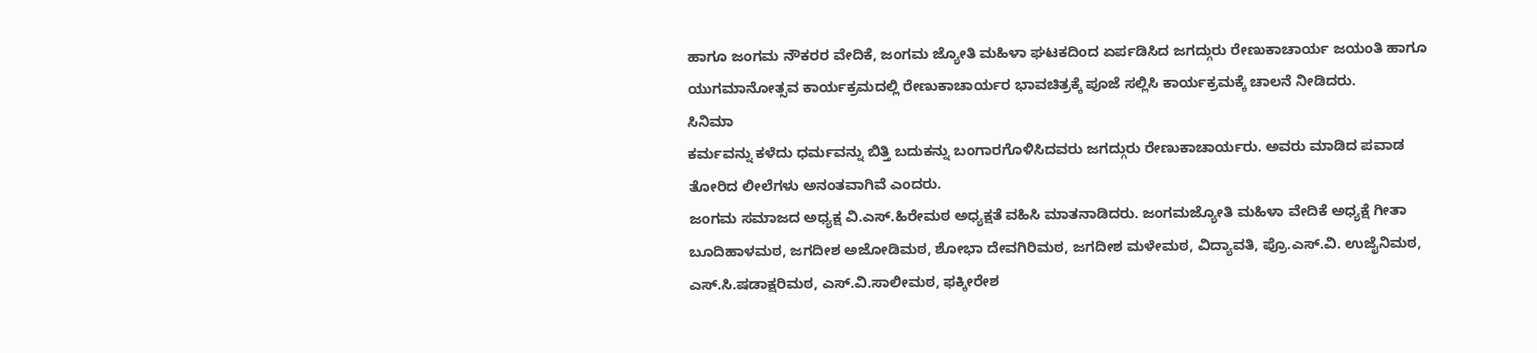ಹಾಗೂ ಜಂಗಮ ನೌಕರರ ವೇದಿಕೆ, ಜಂಗಮ ಜ್ಯೋತಿ ಮಹಿಳಾ ಘಟಕದಿಂದ ಏರ್ಪಡಿಸಿದ ಜಗದ್ಗುರು ರೇಣುಕಾಚಾರ್ಯ ಜಯಂತಿ ಹಾಗೂ ಯುಗಮಾನೋತ್ಸವ ಕಾರ್ಯಕ್ರಮದಲ್ಲಿ ರೇಣುಕಾಚಾರ್ಯರ ಭಾವಚಿತ್ರಕ್ಕೆ ಪೂಜೆ ಸಲ್ಲಿಸಿ ಕಾರ್ಯಕ್ರಮಕ್ಕೆ ಚಾಲನೆ ನೀಡಿದರು.
ಸಿನಿಮಾ
ಕರ್ಮವನ್ನು ಕಳೆದು ಧರ್ಮವನ್ನು ಬಿತ್ತಿ ಬದುಕನ್ನು ಬಂಗಾರಗೊಳಿಸಿದವರು ಜಗದ್ಗುರು ರೇಣುಕಾಚಾರ್ಯರು. ಅವರು ಮಾಡಿದ ಪವಾಡ ತೋರಿದ ಲೀಲೆಗಳು ಅನಂತವಾಗಿವೆ ಎಂದರು.
ಜಂಗಮ ಸಮಾಜದ ಅಧ್ಯಕ್ಷ ವಿ.ಎಸ್.ಹಿರೇಮಠ ಅಧ್ಯಕ್ಷತೆ ವಹಿಸಿ ಮಾತನಾಡಿದರು. ಜಂಗಮಜ್ಯೋತಿ ಮಹಿಳಾ ವೇದಿಕೆ ಅಧ್ಯಕ್ಷೆ ಗೀತಾ ಬೂದಿಹಾಳಮಠ, ಜಗದೀಶ ಅಜೋಡಿಮಠ, ಶೋಭಾ ದೇವಗಿರಿಮಠ, ಜಗದೀಶ ಮಳೇಮಠ, ವಿದ್ಯಾವತಿ, ಪ್ರೊ.ಎಸ್.ವಿ. ಉಜೈನಿಮಠ, ಎಸ್.ಸಿ.ಷಡಾಕ್ಷರಿಮಠ, ಎಸ್.ವಿ.ಸಾಲೀಮಠ, ಫಕ್ಕೀರೇಶ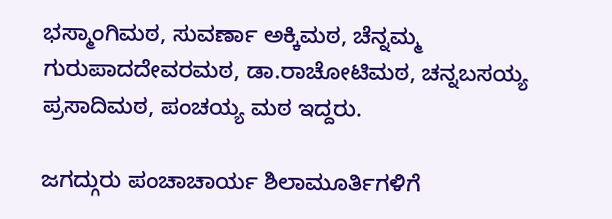ಭಸ್ಮಾಂಗಿಮಠ, ಸುವರ್ಣಾ ಅಕ್ಕಿಮಠ, ಚೆನ್ನಮ್ಮ ಗುರುಪಾದದೇವರಮಠ, ಡಾ.ರಾಚೋಟಿಮಠ, ಚನ್ನಬಸಯ್ಯ ಪ್ರಸಾದಿಮಠ, ಪಂಚಯ್ಯ ಮಠ ಇದ್ದರು.

ಜಗದ್ಗುರು ಪಂಚಾಚಾರ್ಯ ಶಿಲಾಮೂರ್ತಿಗಳಿಗೆ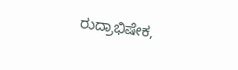ರುದ್ರಾಭಿಷೇಕ,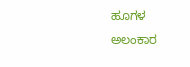ಹೂಗಳ ಅಲಂಕಾರ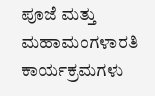ಪೂಜೆ ಮತ್ತು ಮಹಾಮಂಗಳಾರತಿ ಕಾರ್ಯಕ್ರಮಗಳು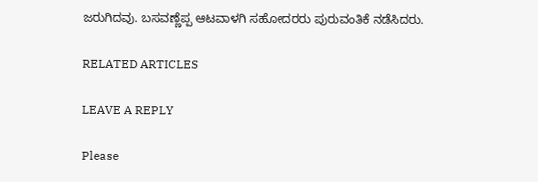ಜರುಗಿದವು. ಬಸವಣ್ಣೆಪ್ಪ ಆಟವಾಳಗಿ ಸಹೋದರರು ಪುರುವಂತಿಕೆ ನಡೆಸಿದರು.

RELATED ARTICLES

LEAVE A REPLY

Please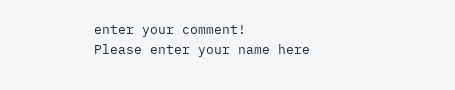enter your comment!
Please enter your name here